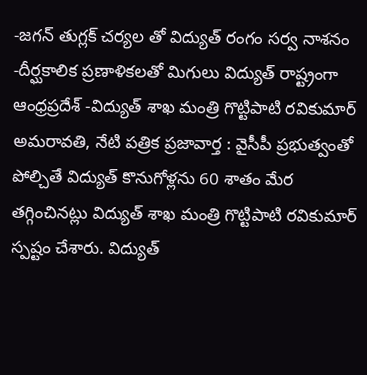-జగన్ తుగ్లక్ చర్యల తో విద్యుత్ రంగం సర్వ నాశనం -దీర్ఘకాలిక ప్రణాళికలతో మిగులు విద్యుత్ రాష్ట్రంగా ఆంధ్రప్రదేశ్ -విద్యుత్ శాఖ మంత్రి గొట్టిపాటి రవికుమార్ అమరావతి, నేటి పత్రిక ప్రజావార్త : వైసీపీ ప్రభుత్వంతో పోల్చితే విద్యుత్ కొనుగోళ్లను 60 శాతం మేర తగ్గించినట్లు విద్యుత్ శాఖ మంత్రి గొట్టిపాటి రవికుమార్ స్పష్టం చేశారు. విద్యుత్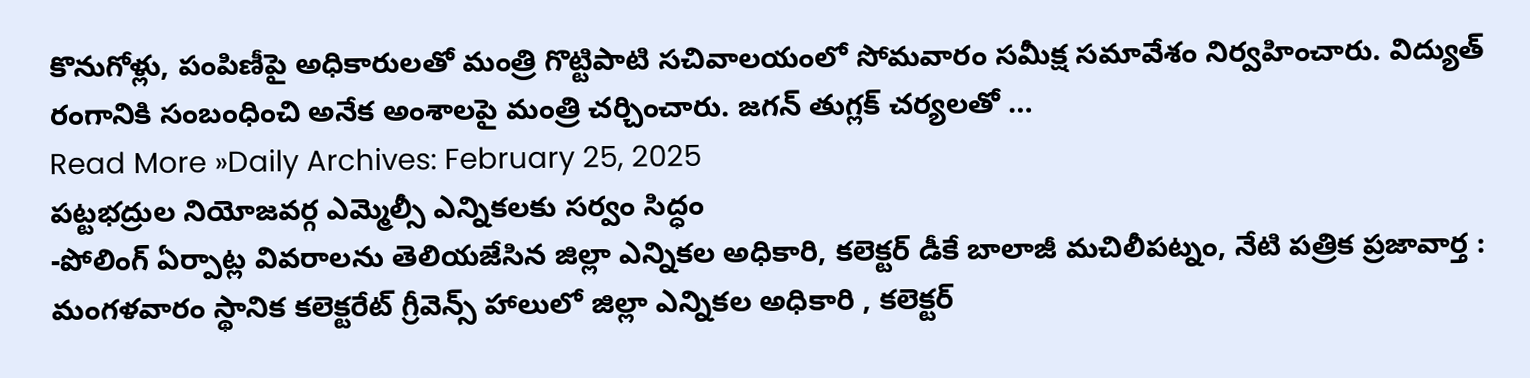కొనుగోళ్లు, పంపిణీపై అధికారులతో మంత్రి గొట్టిపాటి సచివాలయంలో సోమవారం సమీక్ష సమావేశం నిర్వహించారు. విద్యుత్ రంగానికి సంబంధించి అనేక అంశాలపై మంత్రి చర్చించారు. జగన్ తుగ్లక్ చర్యలతో …
Read More »Daily Archives: February 25, 2025
పట్టభద్రుల నియోజవర్గ ఎమ్మెల్సీ ఎన్నికలకు సర్వం సిద్ధం
-పోలింగ్ ఏర్పాట్ల వివరాలను తెలియజేసిన జిల్లా ఎన్నికల అధికారి, కలెక్టర్ డీకే బాలాజీ మచిలీపట్నం, నేటి పత్రిక ప్రజావార్త : మంగళవారం స్థానిక కలెక్టరేట్ గ్రీవెన్స్ హాలులో జిల్లా ఎన్నికల అధికారి , కలెక్టర్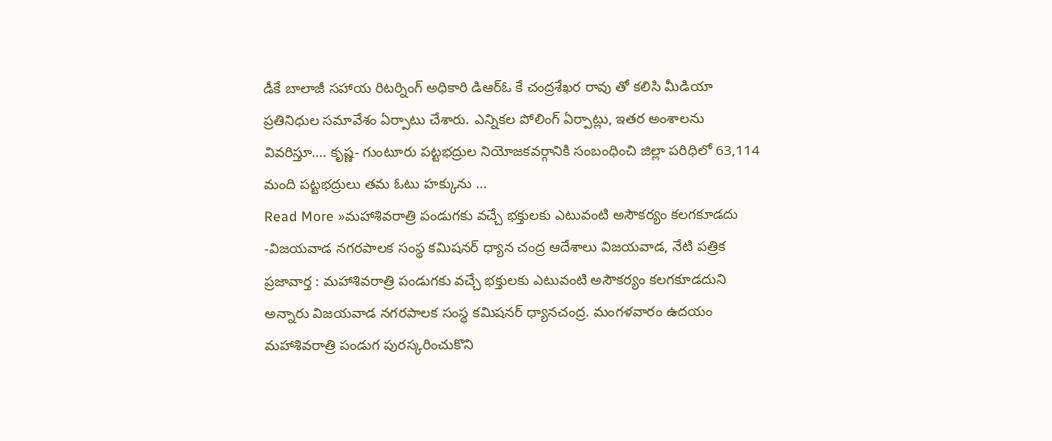డీకే బాలాజీ సహాయ రిటర్నింగ్ అధికారి డిఆర్ఓ కే చంద్రశేఖర రావు తో కలిసి మీడియా ప్రతినిధుల సమావేశం ఏర్పాటు చేశారు. ఎన్నికల పోలింగ్ ఏర్పాట్లు, ఇతర అంశాలను వివరిస్తూ…. కృష్ణ- గుంటూరు పట్టభద్రుల నియోజకవర్గానికి సంబంధించి జిల్లా పరిధిలో 63,114 మంది పట్టభద్రులు తమ ఓటు హక్కును …
Read More »మహాశివరాత్రి పండుగకు వచ్చే భక్తులకు ఎటువంటి అసౌకర్యం కలగకూడదు
-విజయవాడ నగరపాలక సంస్థ కమిషనర్ ధ్యాన చంద్ర ఆదేశాలు విజయవాడ, నేటి పత్రిక ప్రజావార్త : మహాశివరాత్రి పండుగకు వచ్చే భక్తులకు ఎటువంటి అసౌకర్యం కలగకూడదుని అన్నారు విజయవాడ నగరపాలక సంస్థ కమిషనర్ ధ్యానచంద్ర. మంగళవారం ఉదయం మహాశివరాత్రి పండుగ పురస్కరించుకొని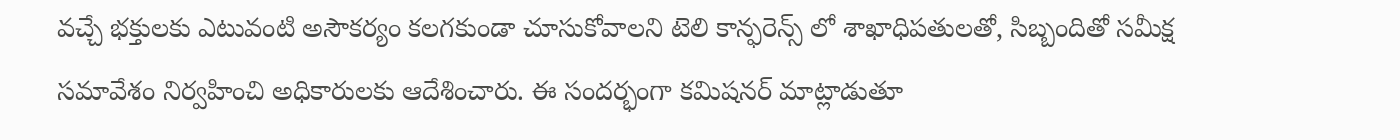వచ్చే భక్తులకు ఎటువంటి అసౌకర్యం కలగకుండా చూసుకోవాలని టెలి కాన్ఫరెన్స్ లో శాఖాధిపతులతో, సిబ్బందితో సమీక్ష సమావేశం నిర్వహించి అధికారులకు ఆదేశించారు. ఈ సందర్భంగా కమిషనర్ మాట్లాడుతూ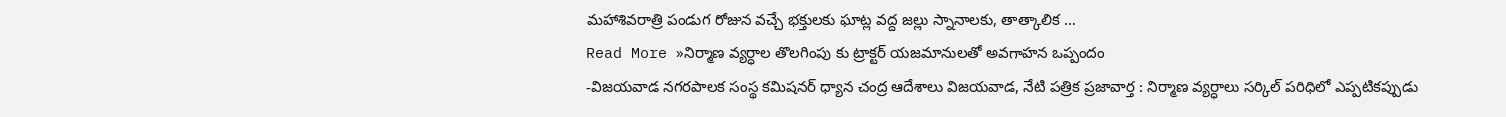మహాశివరాత్రి పండుగ రోజున వచ్చే భక్తులకు ఘాట్ల వద్ద జల్లు స్నానాలకు, తాత్కాలిక …
Read More »నిర్మాణ వ్యర్ధాల తొలగింపు కు ట్రాక్టర్ యజమానులతో అవగాహన ఒప్పందం
-విజయవాడ నగరపాలక సంస్థ కమిషనర్ ధ్యాన చంద్ర ఆదేశాలు విజయవాడ, నేటి పత్రిక ప్రజావార్త : నిర్మాణ వ్యర్ధాలు సర్కిల్ పరిధిలో ఎప్పటికప్పుడు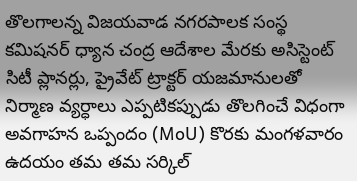తొలగాలన్న విజయవాడ నగరపాలక సంస్థ కమిషనర్ ధ్యాన చంద్ర ఆదేశాల మేరకు అసిస్టెంట్ సిటీ ప్లానర్లు, ప్రైవేట్ ట్రాక్టర్ యజమానులతో నిర్మాణ వ్యర్ధాలు ఎప్పటికప్పుడు తొలగించే విధంగా అవగాహన ఒప్పందం (MoU) కొరకు మంగళవారం ఉదయం తమ తమ సర్కిల్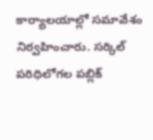కార్యాలయాల్లో సమావేశం నిర్వహించారు. సర్కిల్ పరిధిలోగల పబ్లిక్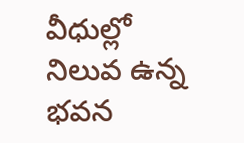వీధుల్లో నిలువ ఉన్న భవన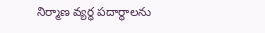నిర్మాణ వ్యర్ధ పదార్థాలను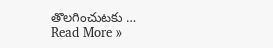తొలగించుటకు …
Read More »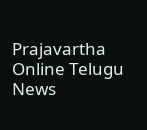Prajavartha Online Telugu News